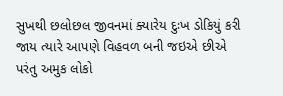સુખથી છલોછલ જીવનમાં ક્યારેય દુઃખ ડોકિયું કરી જાય ત્યારે આપણે વિહવળ બની જઇએ છીએ પરંતુ અમુક લોકો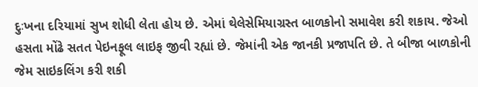દુઃખના દરિયામાં સુખ શોધી લેતા હોય છે. એમાં થેલેસેમિયાગ્રસ્ત બાળકોનો સમાવેશ કરી શકાય. જેઓ હસતા મોંઢે સતત પેઇનફૂલ લાઇફ જીવી રહ્યાં છે. જેમાંની એક જાનકી પ્રજાપતિ છે. તે બીજા બાળકોની જેમ સાઇકલિંગ કરી શકી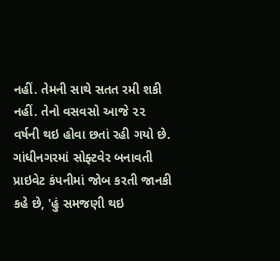નહીં. તેમની સાથે સતત રમી શકી નહીં. તેનો વસવસો આજે ૨૨ વર્ષની થઇ હોવા છતાં રહી ગયો છે. ગાંધીનગરમાં સોફ્ટવેર બનાવતી પ્રાઇવેટ કંપનીમાં જોબ કરતી જાનકી કહે છે, 'હું સમજણી થઇ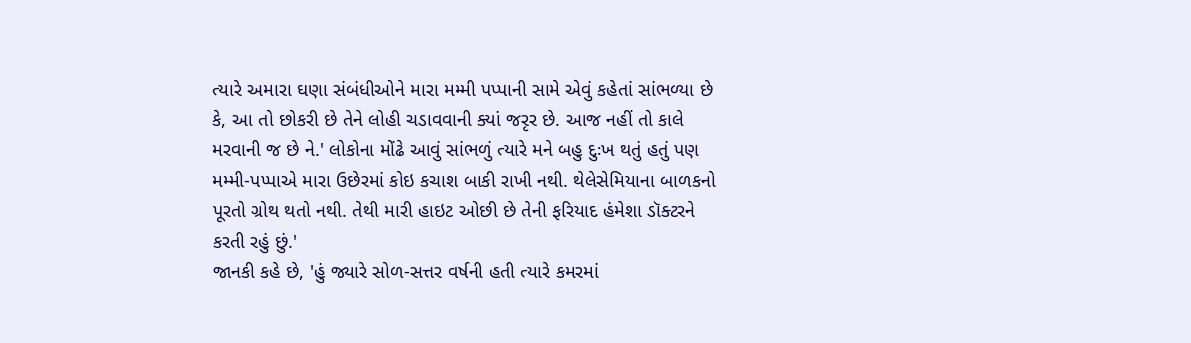ત્યારે અમારા ઘણા સંબંધીઓને મારા મમ્મી પપ્પાની સામે એવું કહેતાં સાંભળ્યા છે કે, આ તો છોકરી છે તેને લોહી ચડાવવાની ક્યાં જરૃર છે. આજ નહીં તો કાલે મરવાની જ છે ને.' લોકોના મોંઢે આવું સાંભળું ત્યારે મને બહુ દુઃખ થતું હતું પણ મમ્મી-પપ્પાએ મારા ઉછેરમાં કોઇ કચાશ બાકી રાખી નથી. થેલેસેમિયાના બાળકનો પૂરતો ગ્રોથ થતો નથી. તેથી મારી હાઇટ ઓછી છે તેની ફરિયાદ હંમેશા ડૉક્ટરને કરતી રહું છું.'
જાનકી કહે છે, 'હું જ્યારે સોળ-સત્તર વર્ષની હતી ત્યારે કમરમાં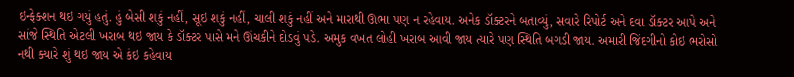ઇન્ફેક્શન થઇ ગયું હતું. હું બેસી શકું નહીં, સૂઇ શકું નહીં, ચાલી શકું નહીં અને મારાથી ઊભા પણ ન રહેવાય. અનેક ડૉક્ટરને બતાવ્યું, સવારે રિપોર્ટ અને દવા ડૉક્ટર આપે અને સાંજે સ્થિતિ એટલી ખરાબ થઇ જાય કે ડૉક્ટર પાસે મને ઊંચકીને દોડવું પડે. અમુક વખત લોહી ખરાબ આવી જાય ત્યારે પણ સ્થિતિ બગડી જાય. અમારી જિંદગીનો કોઇ ભરોસો નથી ક્યારે શું થઇ જાય એ કંઇ કહેવાય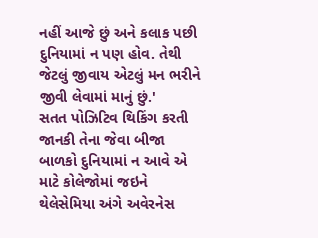નહીં આજે છું અને કલાક પછી દુનિયામાં ન પણ હોવ. તેથી જેટલું જીવાય એટલું મન ભરીને જીવી લેવામાં માનું છું.'
સતત પોઝિટિવ થિકિંગ કરતી જાનકી તેના જેવા બીજા બાળકો દુનિયામાં ન આવે એ માટે કોલેજોમાં જઇને થેલેસેમિયા અંગે અવેરનેસ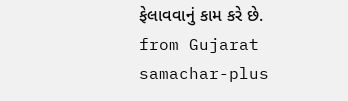ફેલાવવાનું કામ કરે છે.
from Gujarat samachar-plus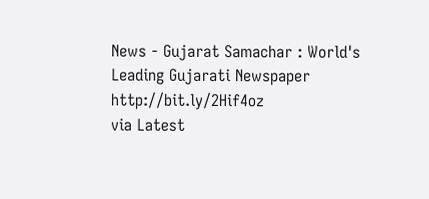News - Gujarat Samachar : World's Leading Gujarati Newspaper http://bit.ly/2Hif4oz
via Latest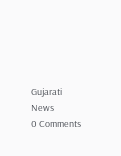Gujarati News
0 Comments